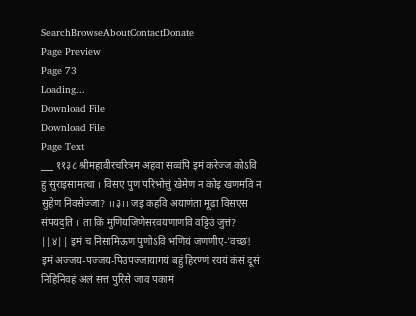SearchBrowseAboutContactDonate
Page Preview
Page 73
Loading...
Download File
Download File
Page Text
___ ११३८ श्रीमहावीरचरित्रम अहवा सव्वंपि इमं करेज्ज कोऽवि हु सुराइसामत्था । विसए पुण परिभोत्तुं खेमेण न कोइ खणमवि न सुहेण निवसेज्जा? ।।३।। जइ कहवि अयाणंता मूढा विसएस संपयद॒ति । ता किं मुणियजिणेसरवयणाणवि वट्टिउं जुत्तं? ||४|| इमं च निसामिऊण पुणोऽवि भणियं जणणीए-'वच्छ! इमं अज्जय-पज्जय-पिउपज्जायागयं बहुं हिरण्णं रययं कंसं दूसं निहिनिवहं अलं सत्त पुरिसे जाव पकामं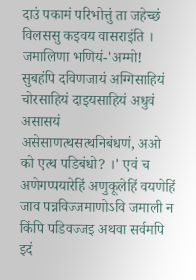दाउं पकामं परिभोत्तुं ता जहेच्छं विलससु कइवय वासराइंति । जमालिणा भणियं-'अम्मो! सुबहंपि दविणजायं अग्गिसाहियं चोरसाहियं दाइयसाहियं अधुवं असासयं असेसाणत्थसत्थनिबंधणं, अओ को एत्थ पडिबंधो? ।' एवं च अणेगप्पयारेहिं अणुकूलेहिं वयणेहिं जाव पन्नविज्जमाणोऽवि जमाली न किंपि पडिवज्जइ अथवा सर्वमपि इदं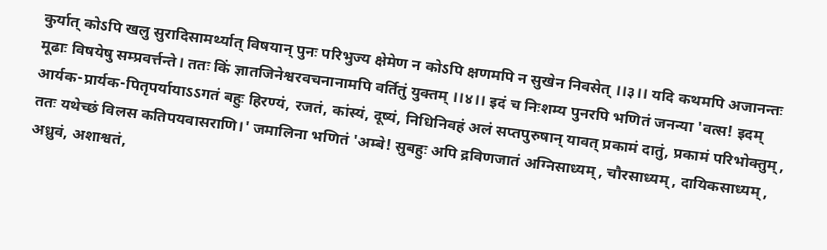कुर्यात् कोऽपि खलु सुरादिसामर्थ्यात् विषयान् पुनः परिभुज्य क्षेमेण न कोऽपि क्षणमपि न सुखेन निवसेत् ।।३।। यदि कथमपि अजानन्तः मूढाः विषयेषु सम्प्रवर्त्तन्ते। ततः किं ज्ञातजिनेश्वरवचनानामपि वर्तितुं युक्तम् ।।४।। इदं च निःशम्य पुनरपि भणितं जनन्या 'वत्स! इदम् आर्यक-प्रार्यक-पितृपर्यायाऽऽगतं बहुः हिरण्यं, रजतं, कांस्यं, दूष्यं, निधिनिवहं अलं सप्तपुरुषान् यावत् प्रकामं दातुं, प्रकामं परिभोक्तुम्, ततः यथेच्छं विलस कतिपयवासराणि।' जमालिना भणितं 'अम्बे! सुबहुः अपि द्रविणजातं अग्निसाध्यम्, चौरसाध्यम्, दायिकसाध्यम्, अध्रुवं, अशाश्वतं,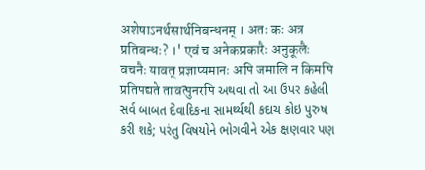अशेषाऽनर्थसार्थनिबन्धनम् । अतः कः अत्र प्रतिबन्धः? ।' एवं च अनेकप्रकारैः अनुकूलैः वचनैः यावत् प्रज्ञाप्यमानः अपि जमालि न किमपि प्रतिपद्यते तावत्पुनरपि અથવા તો આ ઉપર કહેલી સર્વ બાબત દેવાદિકના સામર્થ્યથી કદાચ કોઇ પુરુષ કરી શકે; પરંતુ વિષયોને ભોગવીને એક ક્ષણવાર પણ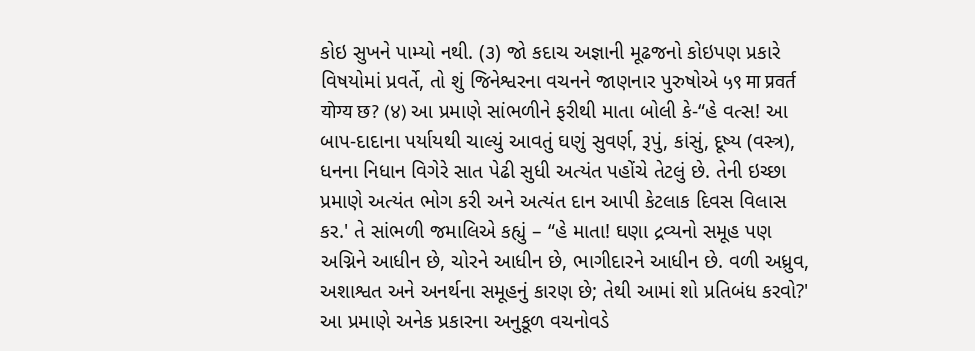કોઇ સુખને પામ્યો નથી. (૩) જો કદાચ અજ્ઞાની મૂઢજનો કોઇપણ પ્રકારે વિષયોમાં પ્રવર્તે, તો શું જિનેશ્વરના વચનને જાણનાર પુરુષોએ ५९ मा प्रवर्त योग्य छ? (४) આ પ્રમાણે સાંભળીને ફરીથી માતા બોલી કે-“હે વત્સ! આ બાપ-દાદાના પર્યાયથી ચાલ્યું આવતું ઘણું સુવર્ણ, રૂપું, કાંસું, દૂષ્ય (વસ્ત્ર), ધનના નિધાન વિગેરે સાત પેઢી સુધી અત્યંત પહોંચે તેટલું છે. તેની ઇચ્છા પ્રમાણે અત્યંત ભોગ કરી અને અત્યંત દાન આપી કેટલાક દિવસ વિલાસ કર.' તે સાંભળી જમાલિએ કહ્યું – “હે માતા! ઘણા દ્રવ્યનો સમૂહ પણ અગ્નિને આધીન છે, ચોરને આધીન છે, ભાગીદારને આધીન છે. વળી અધ્રુવ, અશાશ્વત અને અનર્થના સમૂહનું કારણ છે; તેથી આમાં શો પ્રતિબંધ કરવો?' આ પ્રમાણે અનેક પ્રકારના અનુકૂળ વચનોવડે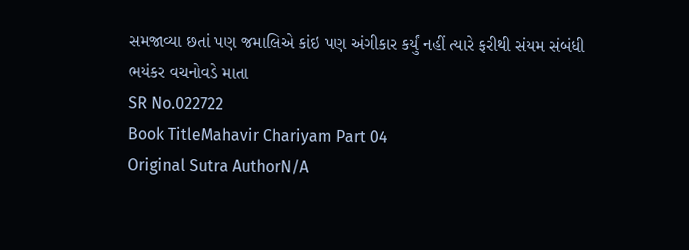સમજાવ્યા છતાં પણ જમાલિએ કાંઇ પણ અંગીકાર કર્યું નહીં ત્યારે ફરીથી સંયમ સંબંધી ભયંકર વચનોવડે માતા
SR No.022722
Book TitleMahavir Chariyam Part 04
Original Sutra AuthorN/A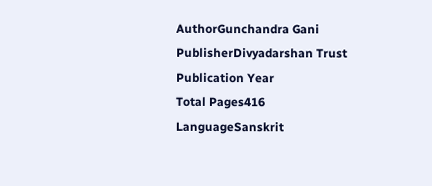AuthorGunchandra Gani
PublisherDivyadarshan Trust
Publication Year
Total Pages416
LanguageSanskrit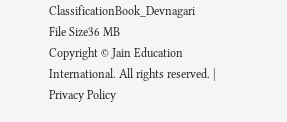ClassificationBook_Devnagari
File Size36 MB
Copyright © Jain Education International. All rights reserved. | Privacy Policy